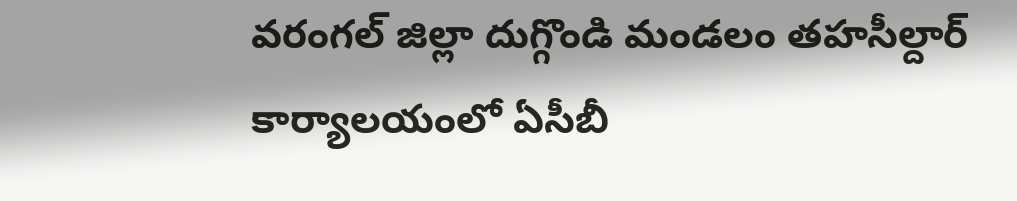వరంగల్ జిల్లా దుగ్గొండి మండలం తహసీల్దార్ కార్యాలయంలో ఏసీబీ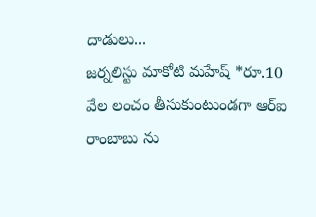దాడులు...
జర్నలిస్టు మాకోటి మహేష్ *రూ.10 వేల లంచం తీసుకుంటుండగా ఆర్ఐ రాంబాబు ను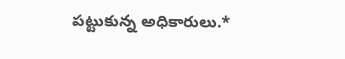పట్టుకున్న అధికారులు.*